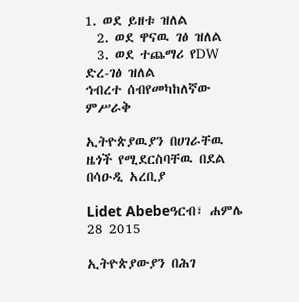1. ወደ ይዘቱ ዝለል
  2. ወደ ዋናዉ ገፅ ዝለል
  3. ወደ ተጨማሪ የDW ድረ-ገፅ ዝለል
ኅብረተ ሰብየመካከለኛው ምሥራቅ

ኢትዮጵያዉያን በሀገራቸዉ ዜጎች የሚደርስባቸዉ በደል በሳዑዲ አረቢያ

Lidet Abebeዓርብ፣ ሐምሌ 28 2015

ኢትዮጵያውያን በሕገ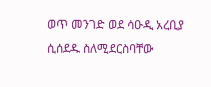ወጥ መንገድ ወደ ሳዑዲ አረቢያ ሲሰደዱ ስለሚደርስባቸው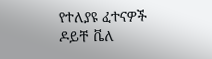የተለያዩ ፈተናዎች ዶይቸ ቬለ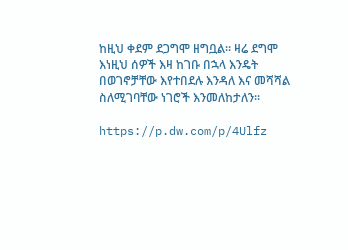ከዚህ ቀደም ደጋግሞ ዘግቧል። ዛሬ ደግሞ እነዚህ ሰዎች እዛ ከገቡ በኋላ እንዴት በወገኖቻቸው እየተበደሉ እንዳለ እና መሻሻል ስለሚገባቸው ነገሮች እንመለከታለን።

https://p.dw.com/p/4Ulfz